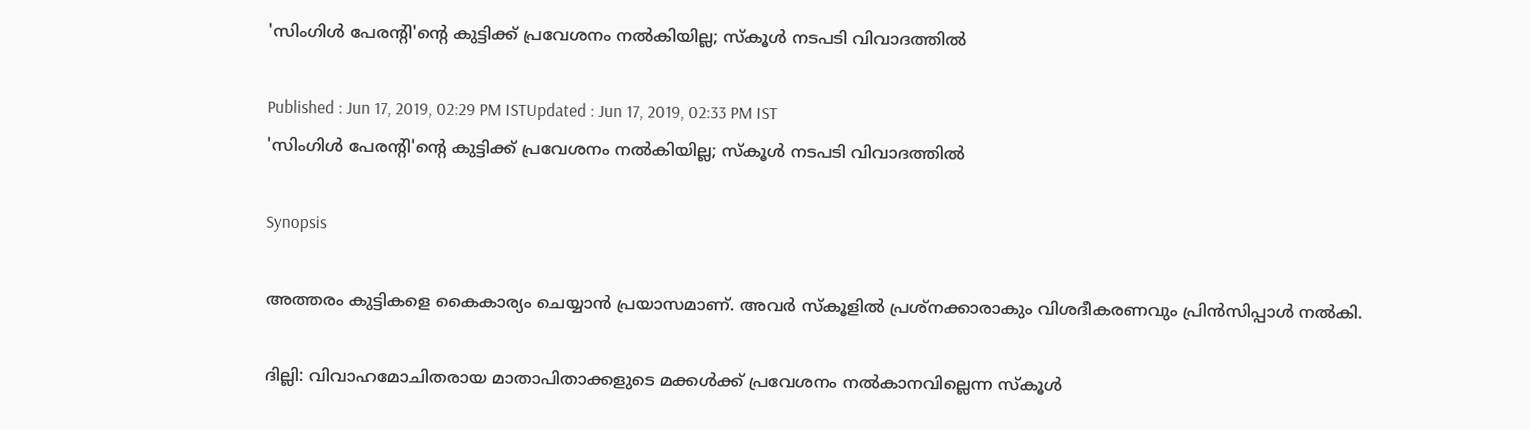'സിംഗിള്‍ പേരന്റി'ന്റെ കുട്ടിക്ക്‌ പ്രവേശനം നല്‍കിയില്ല; സ്‌കൂള്‍ നടപടി വിവാദത്തില്‍

Published : Jun 17, 2019, 02:29 PM ISTUpdated : Jun 17, 2019, 02:33 PM IST
'സിംഗിള്‍ പേരന്റി'ന്റെ കുട്ടിക്ക്‌ പ്രവേശനം നല്‍കിയില്ല; സ്‌കൂള്‍ നടപടി വിവാദത്തില്‍

Synopsis

അത്തരം കുട്ടികളെ കൈകാര്യം ചെയ്യാന്‍ പ്രയാസമാണ്‌. അവര്‍ സ്‌കൂളില്‍ പ്രശ്‌നക്കാരാകും വിശദീകരണവും പ്രിന്‍സിപ്പാള്‍ നല്‍കി.

ദില്ലി: വിവാഹമോചിതരായ മാതാപിതാക്കളുടെ മക്കള്‍ക്ക്‌ പ്രവേശനം നല്‍കാനവില്ലെന്ന സ്‌കൂള്‍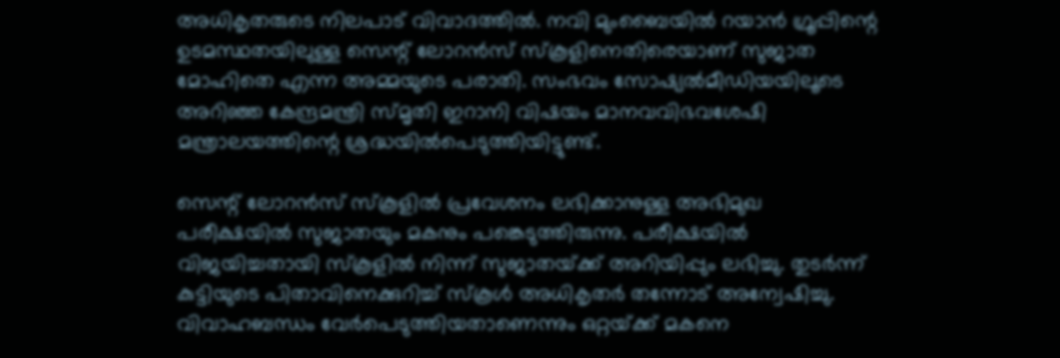അധികൃതരുടെ നിലപാട്‌ വിവാദത്തില്‍. നവി മുംബൈയില്‍ റയാന്‍ ഗ്രൂപ്പിന്റെ ഉടമസ്ഥതയിലുള്ള സെന്റ്‌ ലോറന്‍സ്‌ സ്‌കൂളിനെതിരെയാണ്‌ സുജാത മോഹിതെ എന്ന അമ്മയുടെ പരാതി. സംഭവം സോഷ്യല്‍മീഡിയയിലൂടെ അറിഞ്ഞ കേന്ദ്രമന്ത്രി സ്‌മൃതി ഇറാനി വിഷയം മാനവവിഭവശേഷി മന്ത്രാലയത്തിന്റെ ശ്രദ്ധയില്‍പെടുത്തിയിട്ടുണ്ട്‌.

സെന്റ്‌ ലോറന്‍സ്‌ സ്‌കൂളില്‍ പ്രവേശനം ലഭിക്കാനുള്ള അഭിമുഖ പരീക്ഷയില്‍ സുജാതയും മകനും പങ്കെടുത്തിരുന്നു. പരീക്ഷയില്‍ വിജയിച്ചതായി സ്‌കൂളില്‍ നിന്ന്‌ സുജാതയ്‌ക്ക്‌ അറിയിപ്പും ലഭിച്ചു. തുടര്‍ന്ന്‌ കുട്ടിയുടെ പിതാവിനെക്കുറിച്ച്‌ സ്‌കൂള്‍ അധികൃതര്‍ തന്നോട്‌ അന്വേഷിച്ചു. വിവാഹബന്ധം വേര്‍പെടുത്തിയതാണെന്നും ഒറ്റയ്‌ക്ക്‌ മകനെ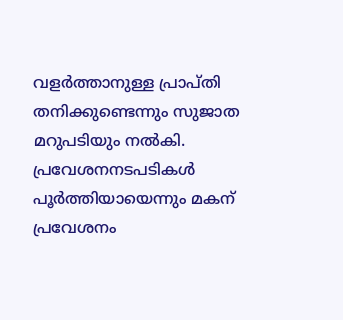വളര്‍ത്താനുള്ള പ്രാപ്‌തി തനിക്കുണ്ടെന്നും സുജാത മറുപടിയും നല്‍കി. പ്രവേശനനടപടികള്‍ പൂര്‍ത്തിയായെന്നും മകന്‌ പ്രവേശനം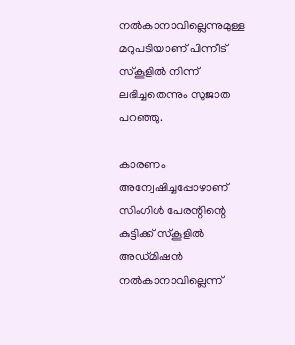നല്‍കാനാവില്ലെന്നുമുള്ള മറുപടിയാണ്‌ പിന്നീട്‌ സ്‌കൂളില്‍ നിന്ന്‌ ലഭിച്ചതെന്നും സുജാത പറഞ്ഞു.

കാരണം അന്വേഷിച്ചപ്പോഴാണ്‌ സിംഗിള്‍ പേരന്റിന്റെ കുട്ടിക്ക്‌ സ്‌കൂളില്‍ അഡ്‌മിഷന്‍ നല്‍കാനാവില്ലെന്ന്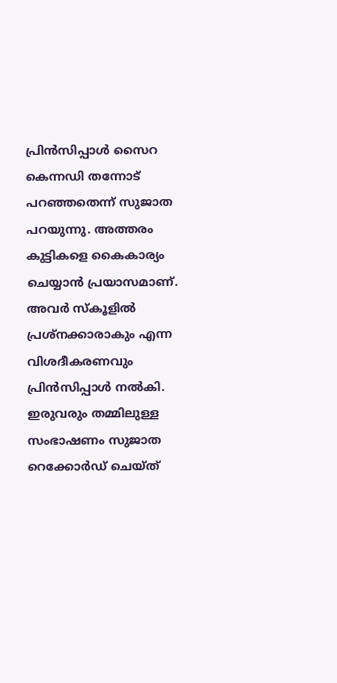പ്രിന്‍സിപ്പാള്‍ സൈറ കെന്നഡി തന്നോട്‌ പറഞ്ഞതെന്ന്‌ സുജാത പറയുന്നു. അത്തരം കുട്ടികളെ കൈകാര്യം ചെയ്യാന്‍ പ്രയാസമാണ്‌. അവര്‍ സ്‌കൂളില്‍ പ്രശ്‌നക്കാരാകും എന്ന വിശദീകരണവും പ്രിന്‍സിപ്പാള്‍ നല്‍കി. ഇരുവരും തമ്മിലുള്ള സംഭാഷണം സുജാത റെക്കോര്‍ഡ്‌ ചെയ്‌ത്‌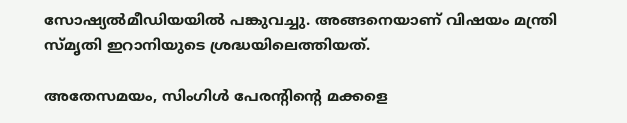സോഷ്യല്‍മീഡിയയില്‍ പങ്കുവച്ചു. അങ്ങനെയാണ്‌ വിഷയം മന്ത്രി സ്‌മൃതി ഇറാനിയുടെ ശ്രദ്ധയിലെത്തിയത്‌.

അതേസമയം, സിംഗിള്‍ പേരന്റിന്റെ മക്കളെ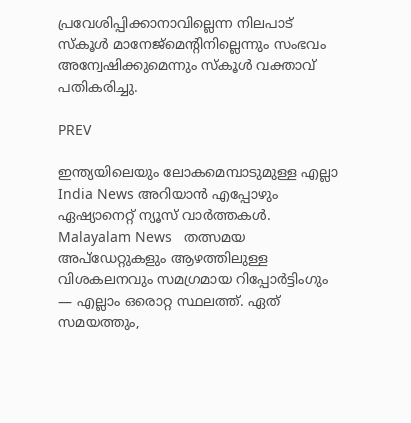പ്രവേശിപ്പിക്കാനാവില്ലെന്ന നിലപാട്‌ സ്‌കൂള്‍ മാനേജ്‌മെന്റിനില്ലെന്നും സംഭവം അന്വേഷിക്കുമെന്നും സ്‌കൂള്‍ വക്താവ്‌ പതികരിച്ചു.

PREV

ഇന്ത്യയിലെയും ലോകമെമ്പാടുമുള്ള എല്ലാ India News അറിയാൻ എപ്പോഴും ഏഷ്യാനെറ്റ് ന്യൂസ് വാർത്തകൾ. Malayalam News   തത്സമയ അപ്‌ഡേറ്റുകളും ആഴത്തിലുള്ള വിശകലനവും സമഗ്രമായ റിപ്പോർട്ടിംഗും — എല്ലാം ഒരൊറ്റ സ്ഥലത്ത്. ഏത് സമയത്തും,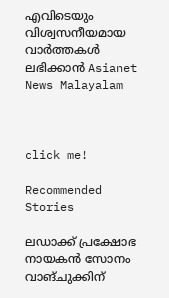എവിടെയും വിശ്വസനീയമായ വാർത്തകൾ ലഭിക്കാൻ Asianet News Malayalam



click me!

Recommended Stories

ലഡാക്ക് പ്രക്ഷോഭ നായകൻ സോനം വാങ്ചുക്കിന്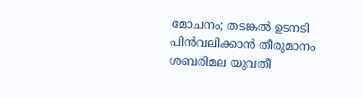മോചനം; തടങ്കൽ ഉടനടി പിൻവലിക്കാൻ തീരുമാനം
ശബരിമല യുവതീ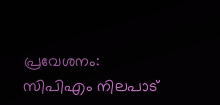പ്രവേശനം: സിപിഎം നിലപാട്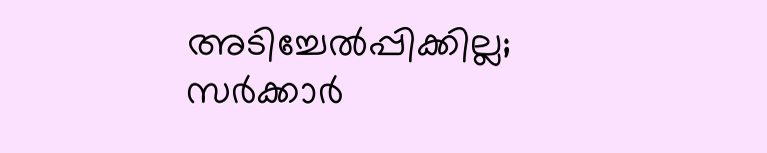അടിച്ചേൽപ്പിക്കില്ല; സർക്കാർ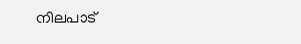നിലപാട്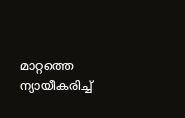മാറ്റത്തെ ന്യായീകരിച്ച്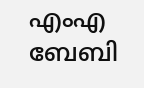എംഎ ബേബി